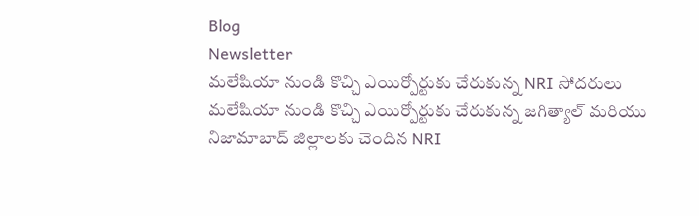Blog
Newsletter
మలేషియా నుండి కొచ్చి ఎయిర్పోర్టుకు చేరుకున్న NRI సోదరులు
మలేషియా నుండి కొచ్చి ఎయిర్పోర్టుకు చేరుకున్న జగిత్యాల్ మరియు నిజామాబాద్ జిల్లాలకు చెందిన NRI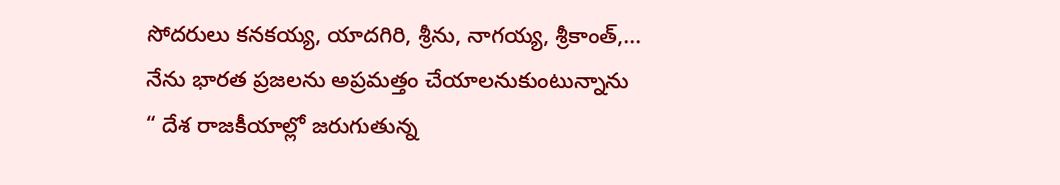సోదరులు కనకయ్య, యాదగిరి, శ్రీను, నాగయ్య, శ్రీకాంత్,...
నేను భారత ప్రజలను అప్రమత్తం చేయాలనుకుంటున్నాను
“ దేశ రాజకీయాల్లో జరుగుతున్న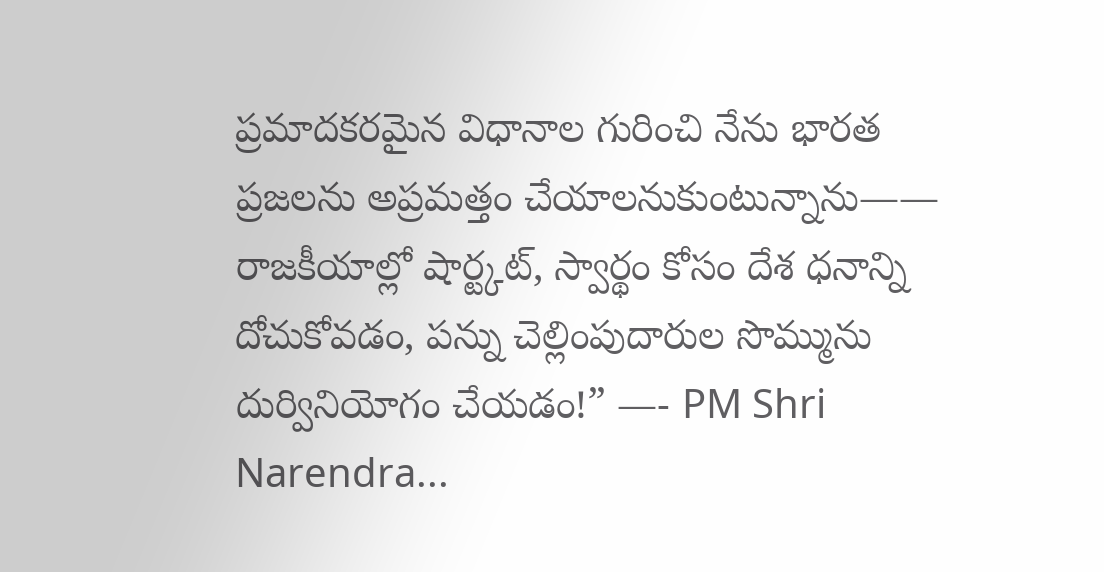ప్రమాదకరమైన విధానాల గురించి నేను భారత ప్రజలను అప్రమత్తం చేయాలనుకుంటున్నాను—— రాజకీయాల్లో షార్ట్కట్, స్వార్థం కోసం దేశ ధనాన్ని దోచుకోవడం, పన్ను చెల్లింపుదారుల సొమ్మును దుర్వినియోగం చేయడం!” —- PM Shri Narendra...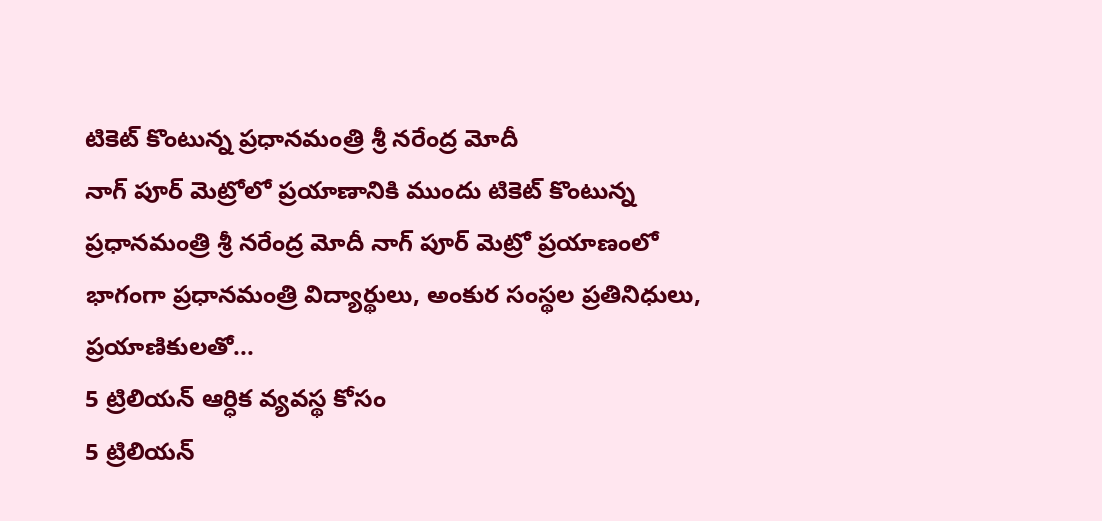టికెట్ కొంటున్న ప్రధానమంత్రి శ్రీ నరేంద్ర మోదీ
నాగ్ పూర్ మెట్రోలో ప్రయాణానికి ముందు టికెట్ కొంటున్న ప్రధానమంత్రి శ్రీ నరేంద్ర మోదీ నాగ్ పూర్ మెట్రో ప్రయాణంలో భాగంగా ప్రధానమంత్రి విద్యార్థులు, అంకుర సంస్థల ప్రతినిధులు, ప్రయాణికులతో...
5 ట్రిలియన్ ఆర్ధిక వ్యవస్థ కోసం
5 ట్రిలియన్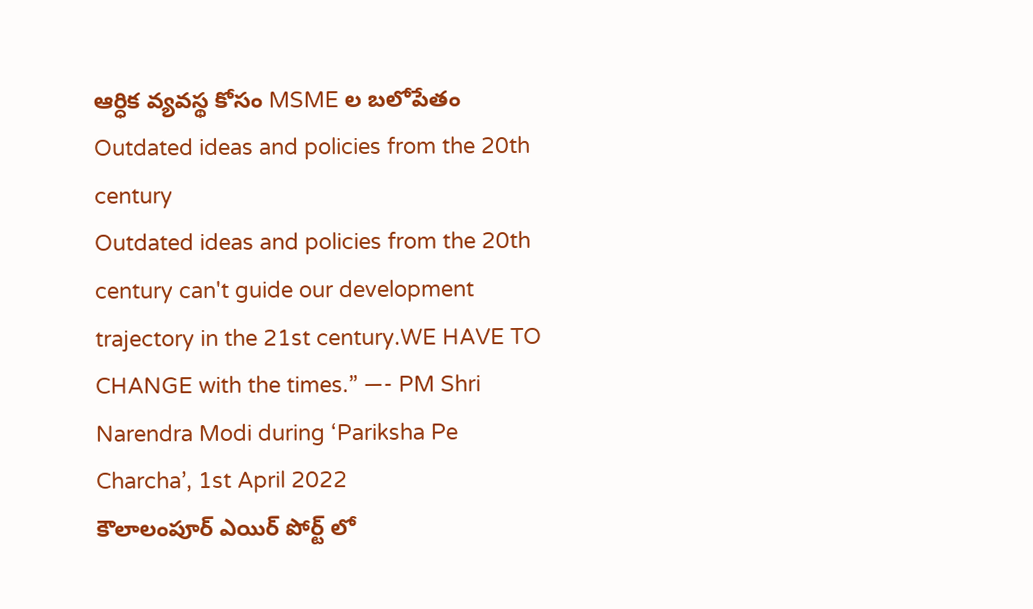ఆర్ధిక వ్యవస్థ కోసం MSME ల బలోపేతం
Outdated ideas and policies from the 20th century
Outdated ideas and policies from the 20th century can't guide our development trajectory in the 21st century.WE HAVE TO CHANGE with the times.” —- PM Shri Narendra Modi during ‘Pariksha Pe Charcha’, 1st April 2022
కౌలాలంపూర్ ఎయిర్ పోర్ట్ లో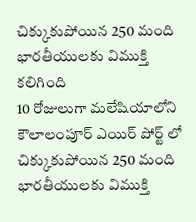చిక్కుకుపోయిన 250 మంది భారతీయులకు విముక్తి కలిగింది
10 రోజులుగా మలేషియాలోని కౌలాలంపూర్ ఎయిర్ పోర్ట్ లో చిక్కుకుపోయిన 250 మంది భారతీయులకు విముక్తి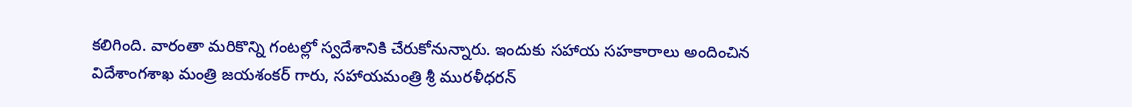కలిగింది. వారంతా మరికొన్ని గంటల్లో స్వదేశానికి చేరుకోనున్నారు. ఇందుకు సహాయ సహకారాలు అందించిన విదేశాంగశాఖ మంత్రి జయశంకర్ గారు, సహాయమంత్రి శ్రీ మురళీధరన్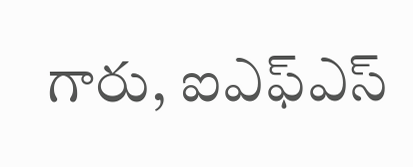గారు, ఐఎఫ్ఎస్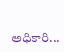అధికారి...